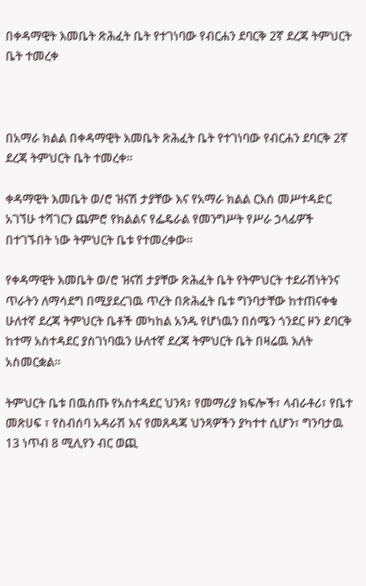በቀዳማዊት እመቤት ጽሕፈት ቤት የተገነባው የብርሐን ደባርቅ 2ኛ ደረጃ ትምህርት ቤት ተመረቀ



በአማራ ክልል በቀዳማዊት እመቤት ጽሕፈት ቤት የተገነባው የብርሐን ደባርቅ 2ኛ ደረጃ ትምህርት ቤት ተመረቀ።

ቀዳማዊት እመቤት ወ/ሮ ዝናሽ ታያቸው እና የአማራ ክልል ርእሰ መሥተዳድር አገኘሁ ተሻገርን ጨምሮ የክልልና የፌዴራል የመንግሥት የሥራ ኃላፊዎች በተገኙበት ነው ትምህርት ቤቱ የተመረቀው።

የቀዳማዊት እመቤት ወ/ሮ ዝናሽ ታያቸው ጽሕፈት ቤት የትምህርት ተደራሽነትንና ጥራትን ለማሳደግ በሚያደረገዉ ጥረት በጽሕፈት ቤቱ ግንባታቸው ከተጠናቀቁ ሁለተኛ ደረጃ ትምህርት ቤቶች መካከል አንዱ የሆነዉን በሰሜን ጎንደር ዞን ደባርቅ ከተማ አስተዳደር ያስገነባዉን ሁለተኛ ደረጃ ትምህርት ቤት በዛሬዉ እለት አስመርቋል፡፡

ትምህርት ቤቱ በዉስጡ የአስተዳደር ህንጻ፣ የመማሪያ ክፍሎች፣ ላብራቶሪ፣ የቤተ መጽሀፍ ፣ የስብሰባ አዳራሽ እና የመጸዳጃ ህንጻዎችን ያካተተ ሲሆን፣ ግንባታዉ 13 ነጥብ 8 ሚሊየን ብር ወጪ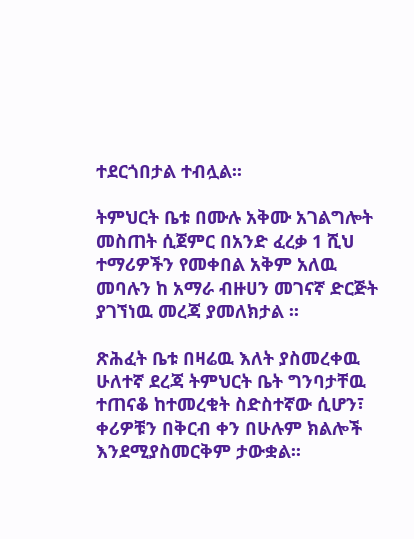ተደርጎበታል ተብሏል፡፡

ትምህርት ቤቱ በሙሉ አቅሙ አገልግሎት መስጠት ሲጀምር በአንድ ፈረቃ 1 ሺህ ተማሪዎችን የመቀበል አቅም አለዉ መባሉን ከ አማራ ብዙሀን መገናኛ ድርጅት ያገኘነዉ መረጃ ያመለክታል ፡፡

ጽሕፈት ቤቱ በዛሬዉ እለት ያስመረቀዉ ሁለተኛ ደረጃ ትምህርት ቤት ግንባታቸዉ ተጠናቆ ከተመረቁት ስድስተኛው ሲሆን፣ ቀሪዎቹን በቅርብ ቀን በሁሉም ክልሎች እንደሚያስመርቅም ታውቋል፡፡